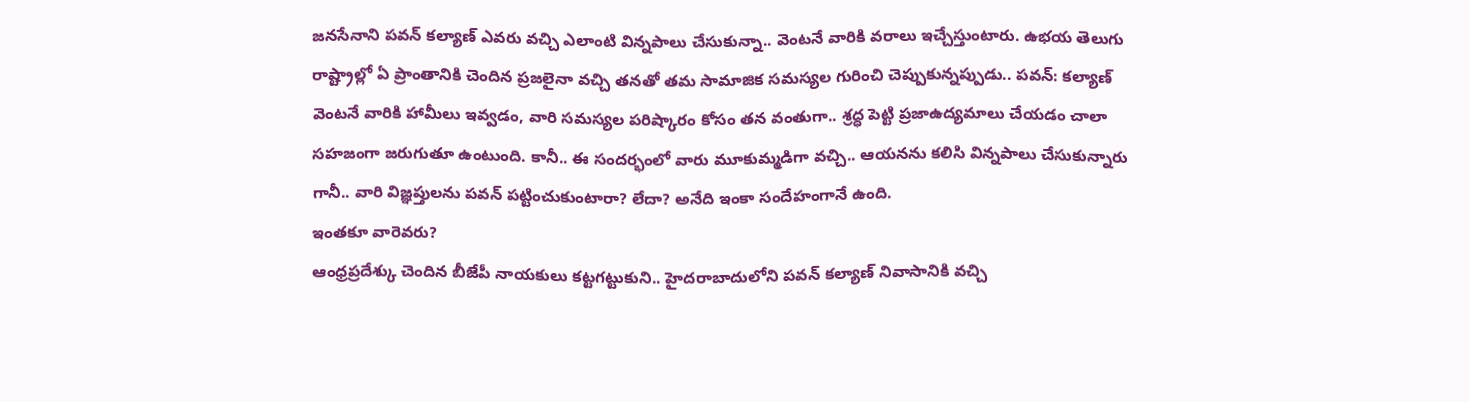జనసేనాని పవన్ కల్యాణ్ ఎవరు వచ్చి ఎలాంటి విన్నపాలు చేసుకున్నా.. వెంటనే వారికి వరాలు ఇచ్చేస్తుంటారు. ఉభయ తెలుగు రాష్ట్రాల్లో ఏ ప్రాంతానికి చెందిన ప్రజలైనా వచ్చి తనతో తమ సామాజిక సమస్యల గురించి చెప్పుకున్నప్పుడు.. పవన్: కల్యాణ్ వెంటనే వారికి హామీలు ఇవ్వడం, వారి సమస్యల పరిష్కారం కోసం తన వంతుగా.. శ్రద్ధ పెట్టి ప్రజాఉద్యమాలు చేయడం చాలా సహజంగా జరుగుతూ ఉంటుంది. కానీ.. ఈ సందర్భంలో వారు మూకుమ్మడిగా వచ్చి.. ఆయనను కలిసి విన్నపాలు చేసుకున్నారు గానీ.. వారి విజ్ఞప్తులను పవన్ పట్టించుకుంటారా? లేదా? అనేది ఇంకా సందేహంగానే ఉంది.
ఇంతకూ వారెవరు?
ఆంధ్రప్రదేశ్కు చెందిన బీజేపీ నాయకులు కట్టగట్టుకుని.. హైదరాబాదులోని పవన్ కల్యాణ్ నివాసానికి వచ్చి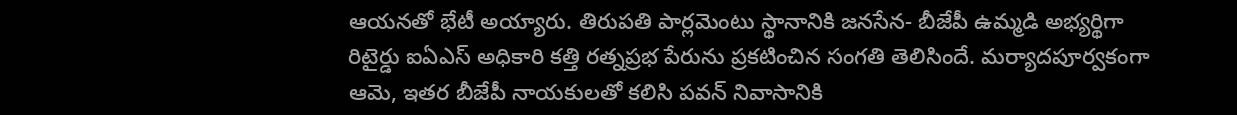ఆయనతో భేటీ అయ్యారు. తిరుపతి పార్లమెంటు స్థానానికి జనసేన- బీజేపీ ఉమ్మడి అభ్యర్థిగా రిటైర్డు ఐఏఎస్ అధికారి కత్తి రత్నప్రభ పేరును ప్రకటించిన సంగతి తెలిసిందే. మర్యాదపూర్వకంగా ఆమె, ఇతర బీజేపీ నాయకులతో కలిసి పవన్ నివాసానికి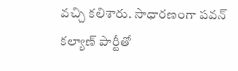వచ్చి కలిశారు. సాధారణంగా పవన్ కల్యాణ్ పార్టీతో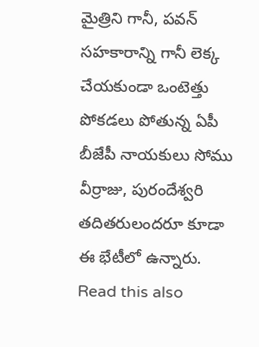మైత్రిని గానీ, పవన్ సహకారాన్ని గానీ లెక్క చేయకుండా ఒంటెత్తు పోకడలు పోతున్న ఏపీ బీజేపీ నాయకులు సోము వీర్రాజు, పురందేశ్వరి తదితరులందరూ కూడా ఈ భేటీలో ఉన్నారు.
Read this also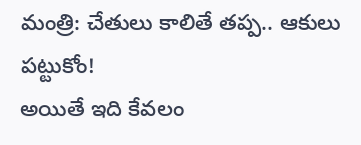మంత్రి: చేతులు కాలితే తప్ప.. ఆకులు పట్టుకోం!
అయితే ఇది కేవలం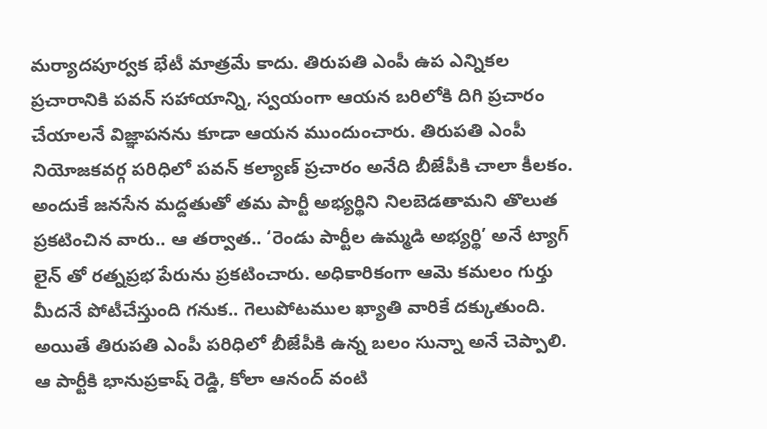మర్యాదపూర్వక భేటీ మాత్రమే కాదు. తిరుపతి ఎంపీ ఉప ఎన్నికల ప్రచారానికి పవన్ సహాయాన్ని, స్వయంగా ఆయన బరిలోకి దిగి ప్రచారం చేయాలనే విజ్ఞాపనను కూడా ఆయన ముందుంచారు. తిరుపతి ఎంపీ నియోజకవర్గ పరిధిలో పవన్ కల్యాణ్ ప్రచారం అనేది బీజేపీకి చాలా కీలకం. అందుకే జనసేన మద్దతుతో తమ పార్టీ అభ్యర్థిని నిలబెడతామని తొలుత ప్రకటించిన వారు.. ఆ తర్వాత.. ‘రెండు పార్టీల ఉమ్మడి అభ్యర్థి’ అనే ట్యాగ్ లైన్ తో రత్నప్రభ పేరును ప్రకటించారు. అధికారికంగా ఆమె కమలం గుర్తు మీదనే పోటీచేస్తుంది గనుక.. గెలుపోటముల ఖ్యాతి వారికే దక్కుతుంది.
అయితే తిరుపతి ఎంపీ పరిధిలో బీజేపీకి ఉన్న బలం సున్నా అనే చెప్పాలి. ఆ పార్టీకి భానుప్రకాష్ రెడ్డి, కోలా ఆనంద్ వంటి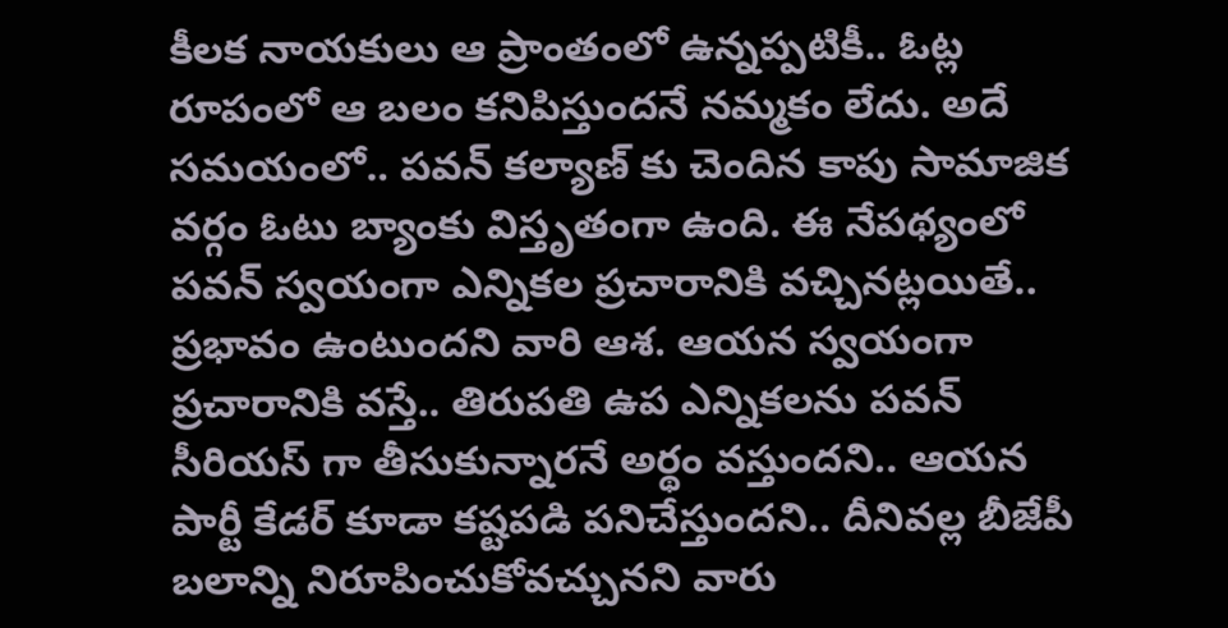కీలక నాయకులు ఆ ప్రాంతంలో ఉన్నప్పటికీ.. ఓట్ల రూపంలో ఆ బలం కనిపిస్తుందనే నమ్మకం లేదు. అదే సమయంలో.. పవన్ కల్యాణ్ కు చెందిన కాపు సామాజిక వర్గం ఓటు బ్యాంకు విస్తృతంగా ఉంది. ఈ నేపథ్యంలో పవన్ స్వయంగా ఎన్నికల ప్రచారానికి వచ్చినట్లయితే.. ప్రభావం ఉంటుందని వారి ఆశ. ఆయన స్వయంగా ప్రచారానికి వస్తే.. తిరుపతి ఉప ఎన్నికలను పవన్ సీరియస్ గా తీసుకున్నారనే అర్థం వస్తుందని.. ఆయన పార్టీ కేడర్ కూడా కష్టపడి పనిచేస్తుందని.. దీనివల్ల బీజేపీ బలాన్ని నిరూపించుకోవచ్చునని వారు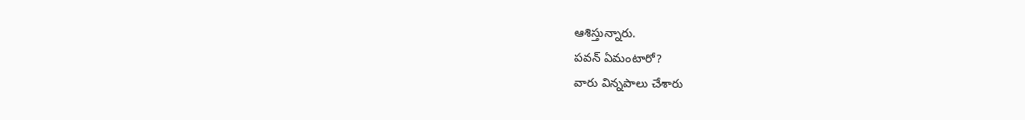ఆశిస్తున్నారు.
పవన్ ఏమంటారో?
వారు విన్నపాలు చేశారు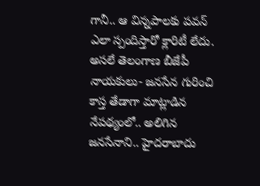గానీ.. ఆ విన్నపాలకు పవన్ ఎలా స్పందిస్తారో క్లారిటీ లేదు. అసలే తెలంగాణ బీజేపీ నాయకులు- జనసేన గురించి కాస్త తేడాగా మాట్లాడిన నేపథ్యంలో.. అలిగిన జనసేనాని.. హైదరాబాదు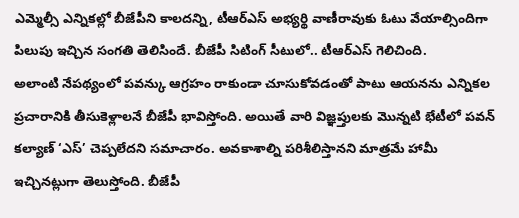ఎమ్మెల్సీ ఎన్నికల్లో బీజేపీని కాలదన్ని, టీఆర్ఎస్ అభ్యర్థి వాణీరావుకు ఓటు వేయాల్సిందిగా పిలుపు ఇచ్చిన సంగతి తెలిసిందే. బీజేపీ సిటింగ్ సీటులో.. టీఆర్ఎస్ గెలిచింది.
అలాంటి నేపథ్యంలో పవన్కు ఆగ్రహం రాకుండా చూసుకోవడంతో పాటు ఆయనను ఎన్నికల ప్రచారానికి తీసుకెళ్లాలనే బీజేపీ భావిస్తోంది. అయితే వారి విజ్ఞప్తులకు మొన్నటి భేటీలో పవన్ కల్యాణ్ ‘ఎస్’ చెప్పలేదని సమాచారం. అవకాశాల్ని పరిశీలిస్తానని మాత్రమే హామీ ఇచ్చినట్లుగా తెలుస్తోంది. బీజేపీ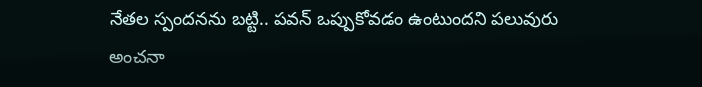నేతల స్పందనను బట్టి.. పవన్ ఒప్పుకోవడం ఉంటుందని పలువురు అంచనా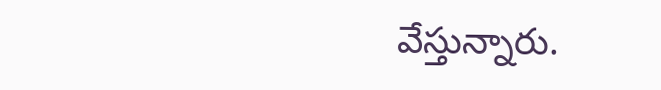వేస్తున్నారు.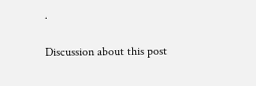.

Discussion about this post